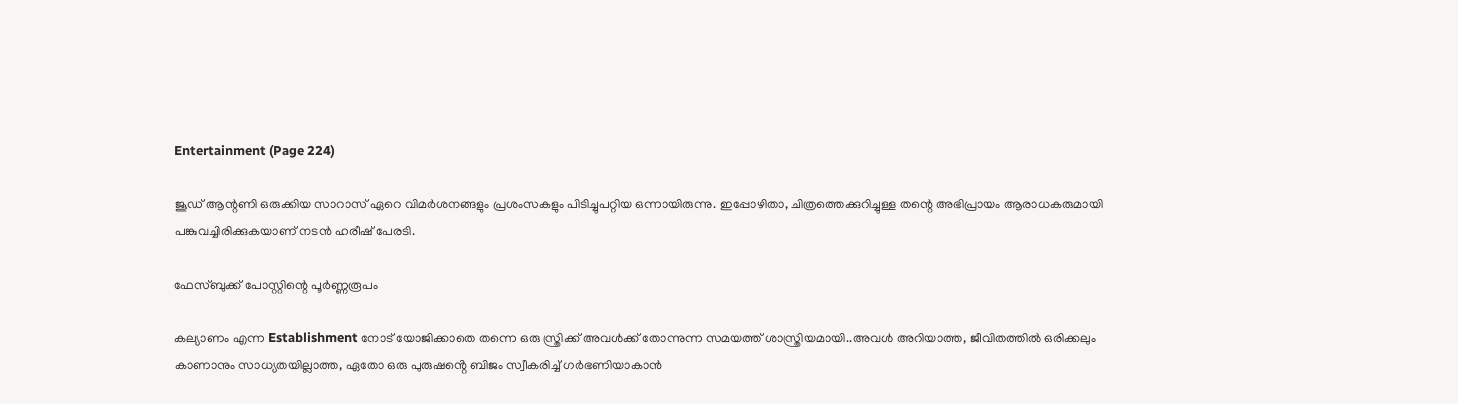Entertainment (Page 224)

ജൂഡ് ആന്റണി ഒരുക്കിയ സാറാസ് ഏറെ വിമര്‍ശനങ്ങളും പ്രശംസകളും പിടിച്ചുപറ്റിയ ഒന്നായിരുന്നു. ഇപ്പോഴിതാ, ചിത്രത്തെക്കുറിച്ചുള്ള തന്റെ അഭിപ്രായം ആരാധകരുമായി പങ്കുവച്ചിരിക്കുകയാണ് നടന്‍ ഹരീഷ് പേരടി.

ഫേസ്ബുക്ക് പോസ്റ്റിന്റെ പൂർണ്ണരൂപം

കല്യാണം എന്ന Establishment നോട് യോജിക്കാതെ തന്നെ ഒരു സ്ത്രിക്ക് അവൾക്ക് തോന്നുന്ന സമയത്ത് ശാസ്ത്രിയമായി..അവൾ അറിയാത്ത, ജീവിതത്തിൽ ഒരിക്കലും കാണാനും സാധ്യതയില്ലാത്ത, ഏതോ ഒരു പുരുഷൻ്റെ ബിജം സ്വീകരിച്ച് ഗർഭണിയാകാൻ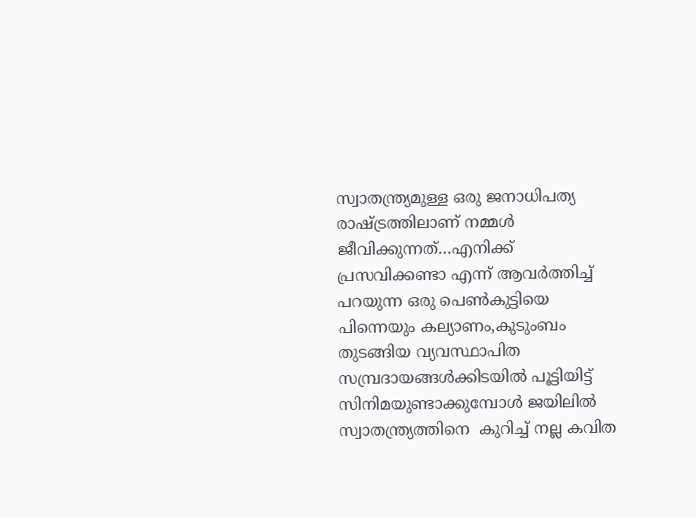സ്വാതന്ത്ര്യമുള്ള ഒരു ജനാധിപത്യ രാഷ്ട്രത്തിലാണ് നമ്മൾ ജീവിക്കുന്നത്…എനിക്ക് പ്രസവിക്കണ്ടാ എന്ന് ആവർത്തിച്ച് പറയുന്ന ഒരു പെൺകുട്ടിയെ പിന്നെയും കല്യാണം,കുടുംബം തുടങ്ങിയ വ്യവസ്ഥാപിത സമ്പ്രദായങ്ങൾക്കിടയിൽ പൂട്ടിയിട്ട് സിനിമയുണ്ടാക്കുമ്പോൾ ജയിലിൽ സ്വാതന്ത്ര്യത്തിനെ  കുറിച്ച് നല്ല കവിത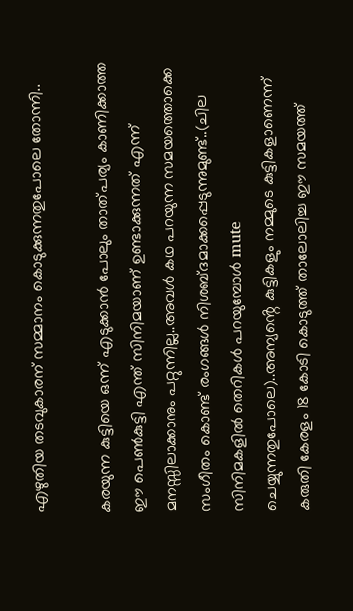എഴുതിയ തടവുകാരന് സമ്മാനം കൊടുക്കുന്നതുപോലെ തോന്നി..

കരയുന്ന കുട്ടിയെ ഒന്ന് എടുക്കാൻ പോലും താത്പര്യം കാണിക്കാത്ത ഈ പെൺകുട്ടി എന്ത് സിനിമയാണ് ഉണ്ടാക്കുന്നത് എന്ന് മനസ്സിലാക്കാനും പറ്റുന്നില്ല..അവൾ കഥ പറയുന്ന സമയത്തൊക്കെ സംഗീതം കൊണ്ട് രംഗങ്ങൾ നിശബ്ദമാക്കപ്പെടുന്നുമുണ്ട്..(ചില സിനിമകളിൽ തെറികൾ പറയുമ്പോൾ mute ചെയ്യുന്നതുപോലെ)..അന്യൻ്റെ കുട്ടികളും നമ്മുടെ കുട്ടികളാണെന്ന് കരുതി കേരളം 18 കോടി കൊടുത്ത് താലോലിച്ച ഈ സമയത്ത്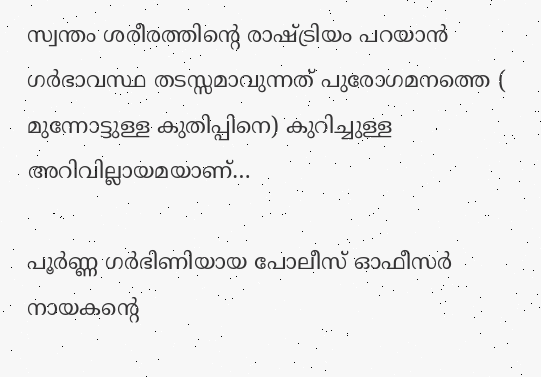സ്വന്തം ശരീരത്തിൻ്റെ രാഷ്ട്രിയം പറയാൻ ഗർഭാവസ്ഥ തടസ്സമാവുന്നത് പുരോഗമനത്തെ ( മുന്നോട്ടുള്ള കുതിപ്പിനെ) കുറിച്ചുള്ള അറിവില്ലായമയാണ്…

പൂർണ്ണ ഗർഭിണിയായ പോലീസ് ഓഫീസർ നായകൻ്റെ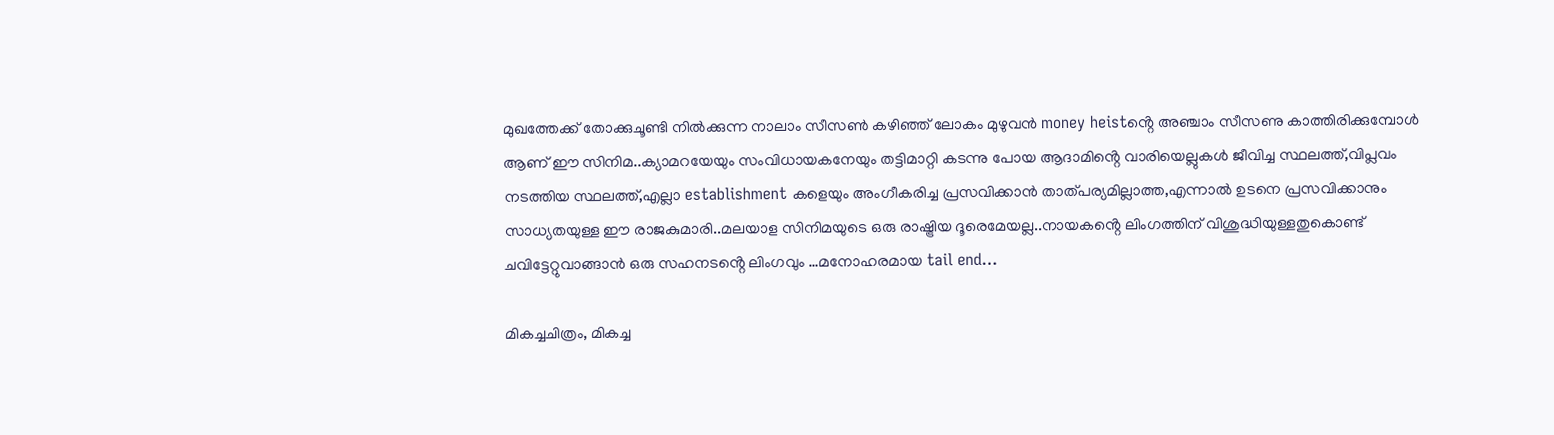മുഖത്തേക്ക് തോക്കുചൂണ്ടി നിൽക്കുന്ന നാലാം സീസൺ കഴിഞ്ഞ് ലോകം മുഴുവൻ money heistൻ്റെ അഞ്ചാം സീസണു കാത്തിരിക്കുമ്പോൾ ആണ് ഈ സിനിമ..ക്യാമറയേയും സംവിധായകനേയും തട്ടിമാറ്റി കടന്നു പോയ ആദാമിൻ്റെ വാരിയെല്ലുകൾ ജീവിച്ച സ്ഥലത്ത്,വിപ്ലവം നടത്തിയ സ്ഥലത്ത്,എല്ലാ establishment കളെയും അംഗീകരിച്ച പ്രസവിക്കാൻ താത്പര്യമില്ലാത്ത,എന്നാൽ ഉടനെ പ്രസവിക്കാനും സാധ്യതയുള്ള ഈ രാജകുമാരി..മലയാള സിനിമയുടെ ഒരു രാഷ്ട്രിയ ദൂരെമേയല്ല..നായകൻ്റെ ലിംഗത്തിന് വിശുദ്ധിയുള്ളതുകൊണ്ട് ചവിട്ടേറ്റുവാങ്ങാൻ ഒരു സഹനടൻ്റെ ലിംഗവും …മനോഹരമായ tail end…

മികച്ചചിത്രം, മികച്ച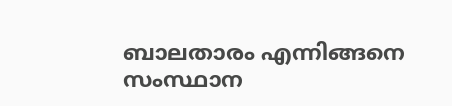ബാലതാരം എന്നിങ്ങനെ സംസ്ഥാന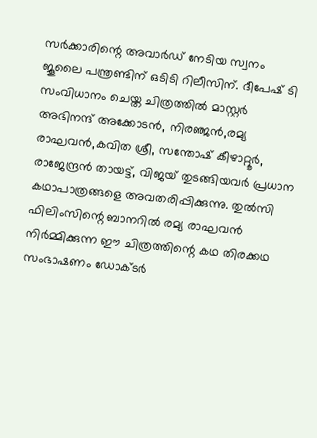സര്‍ക്കാരിന്റെ അവാര്‍ഡ് നേടിയ സ്വനം ജൂലൈ പന്ത്രണ്ടിന് ഒടിടി റിലീസിന്. ദീപേഷ് ടി സംവിധാനം ചെയ്ത ചിത്രത്തില്‍ മാസ്റ്റര്‍ അഭിനന്ദ് അക്കോടന്‍, നിരഞ്ജന്‍,രമ്യ രാഘവന്‍,കവിത ശ്രീ, സന്തോഷ് കീഴാറ്റൂര്‍, രാജേന്ദ്രന്‍ തായട്ട്, വിജയ് തുടങ്ങിയവര്‍ പ്രധാന കഥാപാത്രങ്ങളെ അവതരിപ്പിക്കുന്നു. തുല്‍സി ഫിലിംസിന്റെ ബാനറില്‍ രമ്യ രാഘവന്‍ നിര്‍മ്മിക്കുന്ന ഈ ചിത്രത്തിന്റെ കഥ തിരക്കഥ സംഭാഷണം ഡോക്ടര്‍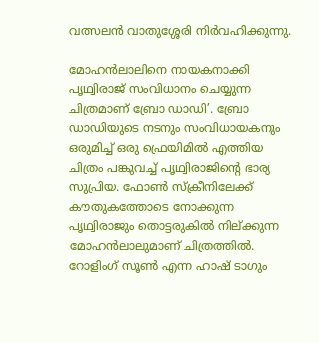വത്സലന്‍ വാതുശ്ശേരി നിര്‍വഹിക്കുന്നു.

മോഹന്‍ലാലിനെ നായകനാക്കി പൃഥ്വിരാജ് സംവിധാനം ചെയ്യുന്ന ചിത്രമാണ് ബ്രോ ഡാഡി’. ബ്രോ ഡാഡിയുടെ നടനും സംവിധായകനും ഒരുമിച്ച് ഒരു ഫ്രെയിമില്‍ എത്തിയ ചിത്രം പങ്കുവച്ച് പൃഥ്വിരാജിന്റെ ഭാര്യ സുപ്രിയ. ഫോണ്‍ സ്‌ക്രീനിലേക്ക് കൗതുകത്തോടെ നോക്കുന്ന പൃഥ്വിരാജും തൊട്ടരുകില്‍ നില്ക്കുന്ന മോഹന്‍ലാലുമാണ് ചിത്രത്തില്‍. റോളിംഗ് സൂണ്‍ എന്ന ഹാഷ് ടാഗും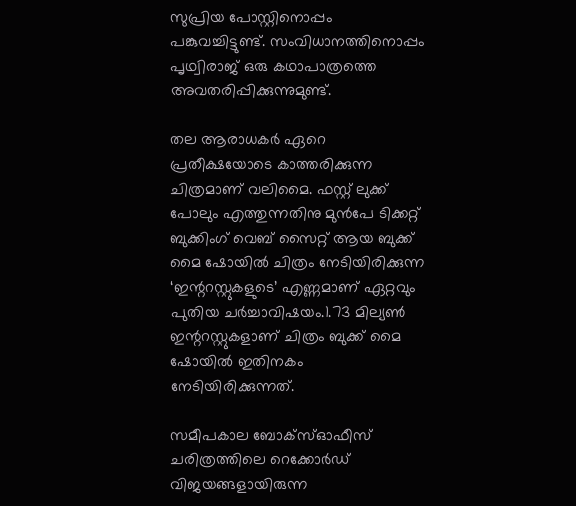സുപ്രിയ പോസ്റ്റിനൊപ്പം പങ്കുവച്ചിട്ടുണ്ട്. സംവിധാനത്തിനൊപ്പം പൃഥ്വിരാജ് ഒരു കഥാപാത്രത്തെ അവതരിപ്പിക്കുന്നുമുണ്ട്.

തല ആരാധകര്‍ ഏറെ പ്രതീക്ഷയോടെ കാത്തരിക്കുന്ന ചിത്രമാണ് വലിമൈ. ഫസ്റ്റ് ലുക്ക് പോലും എത്തുന്നതിനു മുന്‍പേ ടിക്കറ്റ് ബുക്കിംഗ് വെബ് സൈറ്റ് ആയ ബുക്ക് മൈ ഷോയില്‍ ചിത്രം നേടിയിരിക്കുന്ന ‘ഇന്ററസ്റ്റുകളുടെ’ എണ്ണമാണ് ഏറ്റവും പുതിയ ചര്‍ച്ചാവിഷയം.1.73 മില്യണ്‍ ഇന്ററസ്റ്റുകളാണ് ചിത്രം ബുക്ക് മൈ ഷോയില്‍ ഇതിനകം നേടിയിരിക്കുന്നത്.

സമീപകാല ബോക്‌സ്ഓഫീസ് ചരിത്രത്തിലെ റെക്കോര്‍ഡ് വിജയങ്ങളായിരുന്ന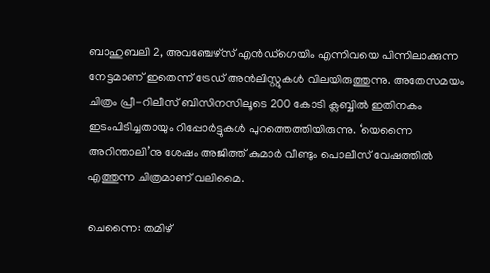ബാഹുബലി 2, അവഞ്ചേഴ്‌സ് എന്‍ഡ്‌ഗെയിം എന്നിവയെ പിന്നിലാക്കുന്ന നേട്ടമാണ് ഇതെന്ന് ട്രേഡ് അന്‍ലിസ്റ്റുകള്‍ വിലയിരുത്തുന്നു. അതേസമയം ചിത്രം പ്രീ-റിലീസ് ബിസിനസിലൂടെ 200 കോടി ക്ലബ്ബില്‍ ഇതിനകം ഇടംപിടിച്ചതായും റിപ്പോര്‍ട്ടുകള്‍ പുറത്തെത്തിയിരുന്നു. ‘യെന്നൈ അറിന്താലി’നു ശേഷം അജിത്ത് കുമാര്‍ വീണ്ടും പൊലീസ് വേഷത്തില്‍ എത്തുന്ന ചിത്രമാണ് വലിമൈ.

ചെന്നൈ: തമിഴ്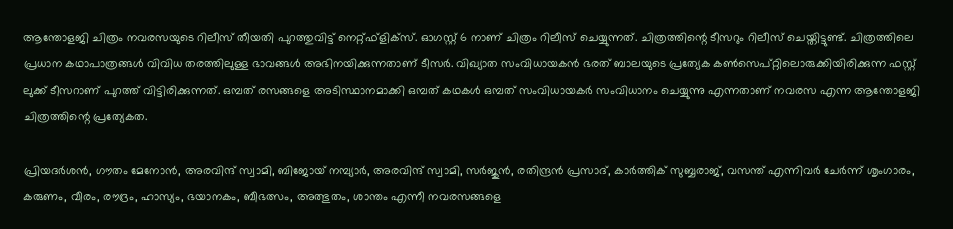ആന്തോളജി ചിത്രം നവരസയുടെ റിലീസ് തീയതി പുറത്തുവിട്ട് നെറ്റ്ഫ്‌ളിക്‌സ്. ഓഗസ്റ്റ് 6 നാണ് ചിത്രം റിലീസ് ചെയ്യുന്നത്. ചിത്രത്തിന്റെ ടീസറും റിലീസ് ചെയ്തിട്ടുണ്ട്. ചിത്രത്തിലെ പ്രധാന കഥാപാത്രങ്ങൾ വിവിധ തരത്തിലുള്ള ഭാവങ്ങൾ അഭിനയിക്കുന്നതാണ് ടീസർ. വിഖ്യാത സംവിധായകൻ ഭരത് ബാലയുടെ പ്രത്യേക കൺസെപ്റ്റിലൊരുക്കിയിരിക്കുന്ന ഫസ്റ്റ് ലുക്ക് ടീസറാണ് പുറത്ത് വിട്ടിരിക്കുന്നത്. ഒമ്പത് രസങ്ങളെ അടിസ്ഥാനമാക്കി ഒമ്പത് കഥകൾ ഒമ്പത് സംവിധായകർ സംവിധാനം ചെയ്യുന്നു എന്നതാണ് നവരസ എന്ന ആന്തോളജി ചിത്രത്തിന്റെ പ്രത്യേകത.

പ്രിയദർശൻ, ഗൗതം മേനോൻ, അരവിന്ദ് സ്വാമി, ബിജോയ് നമ്പ്യാർ, അരവിന്ദ് സ്വാമി, സർജുൻ, രതിന്ദ്രൻ പ്രസാദ്, കാർത്തിക് സുബ്ബരാജ്, വസന്ത് എന്നിവർ ചേർന്ന് ശൃംഗാരം, കരുണം, വീരം, രൗദ്രം, ഹാസ്യം, ഭയാനകം, ബീഭത്സം, അത്ഭുതം, ശാന്തം എന്നീ നവരസങ്ങളെ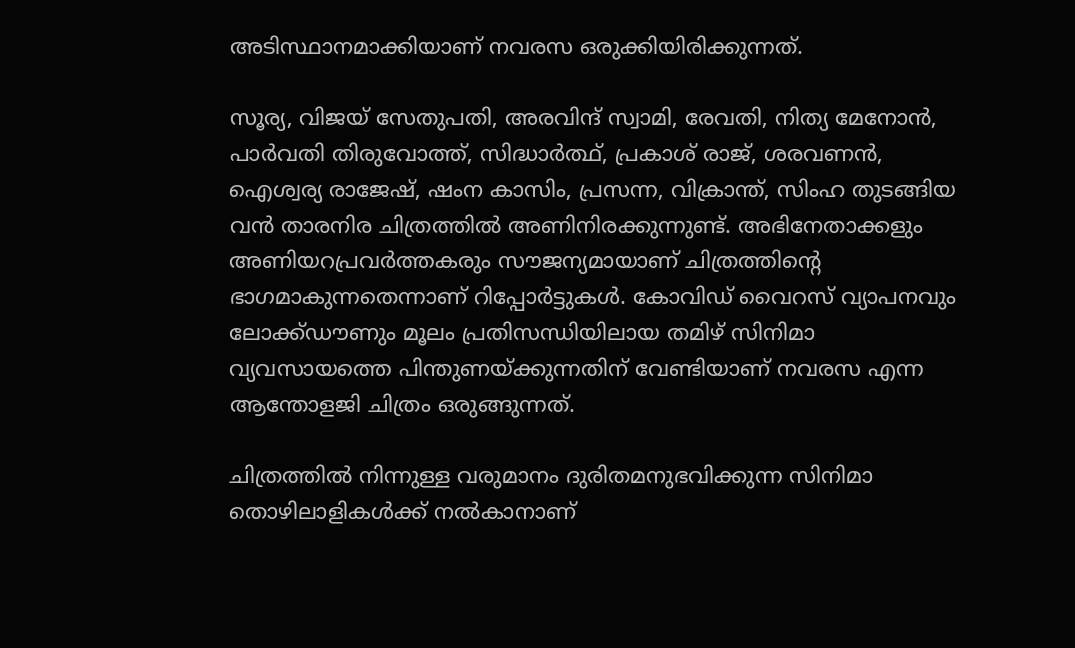അടിസ്ഥാനമാക്കിയാണ് നവരസ ഒരുക്കിയിരിക്കുന്നത്.

സൂര്യ, വിജയ് സേതുപതി, അരവിന്ദ് സ്വാമി, രേവതി, നിത്യ മേനോൻ, പാർവതി തിരുവോത്ത്, സിദ്ധാർത്ഥ്, പ്രകാശ് രാജ്, ശരവണൻ, ഐശ്വര്യ രാജേഷ്, ഷംന കാസിം, പ്രസന്ന, വിക്രാന്ത്, സിംഹ തുടങ്ങിയ വൻ താരനിര ചിത്രത്തിൽ അണിനിരക്കുന്നുണ്ട്. അഭിനേതാക്കളും അണിയറപ്രവർത്തകരും സൗജന്യമായാണ് ചിത്രത്തിന്റെ ഭാഗമാകുന്നതെന്നാണ് റിപ്പോർട്ടുകൾ. കോവിഡ് വൈറസ് വ്യാപനവും ലോക്ക്ഡൗണും മൂലം പ്രതിസന്ധിയിലായ തമിഴ് സിനിമാ വ്യവസായത്തെ പിന്തുണയ്ക്കുന്നതിന് വേണ്ടിയാണ് നവരസ എന്ന ആന്തോളജി ചിത്രം ഒരുങ്ങുന്നത്.

ചിത്രത്തിൽ നിന്നുള്ള വരുമാനം ദുരിതമനുഭവിക്കുന്ന സിനിമാ തൊഴിലാളികൾക്ക് നൽകാനാണ്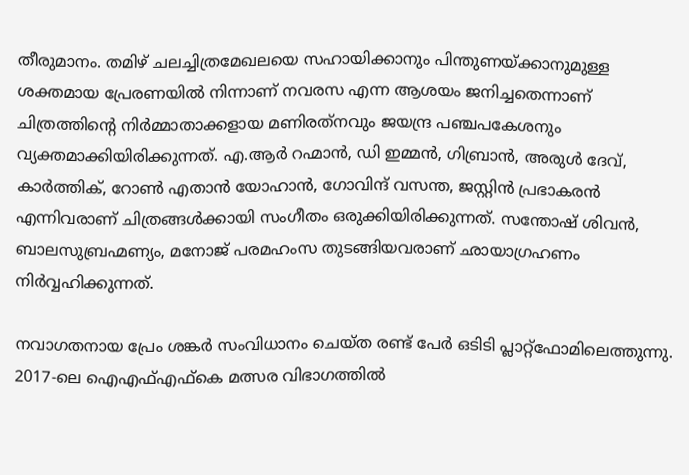തീരുമാനം. തമിഴ് ചലച്ചിത്രമേഖലയെ സഹായിക്കാനും പിന്തുണയ്ക്കാനുമുള്ള ശക്തമായ പ്രേരണയിൽ നിന്നാണ് നവരസ എന്ന ആശയം ജനിച്ചതെന്നാണ് ചിത്രത്തിന്റെ നിർമ്മാതാക്കളായ മണിരത്‌നവും ജയന്ദ്ര പഞ്ചപകേശനും വ്യക്തമാക്കിയിരിക്കുന്നത്. എ.ആർ റഹ്മാൻ, ഡി ഇമ്മൻ, ഗിബ്രാൻ, അരുൾ ദേവ്, കാർത്തിക്, റോൺ എതാൻ യോഹാൻ, ഗോവിന്ദ് വസന്ത, ജസ്റ്റിൻ പ്രഭാകരൻ എന്നിവരാണ് ചിത്രങ്ങൾക്കായി സംഗീതം ഒരുക്കിയിരിക്കുന്നത്. സന്തോഷ് ശിവൻ, ബാലസുബ്രഹ്മണ്യം, മനോജ് പരമഹംസ തുടങ്ങിയവരാണ് ഛായാഗ്രഹണം നിർവ്വഹിക്കുന്നത്.

നവാഗതനായ പ്രേം ശങ്കര്‍ സംവിധാനം ചെയ്ത രണ്ട് പേര്‍ ഒടിടി പ്ലാറ്റ്‌ഫോമിലെത്തുന്നു. 2017-ലെ ഐഎഫ്എഫ്‌കെ മത്സര വിഭാഗത്തില്‍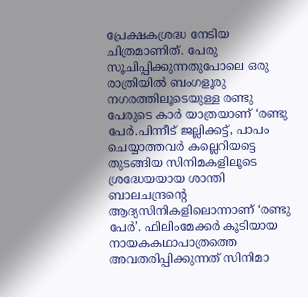പ്രേക്ഷകശ്രദ്ധ നേടിയ ചിത്രമാണിത്. പേരു സൂചിപ്പിക്കുന്നതുപോലെ ഒരു രാത്രിയില്‍ ബംഗളൂരു നഗരത്തിലൂടെയുള്ള രണ്ടു പേരുടെ കാര്‍ യാത്രയാണ് ‘രണ്ടു പേര്‍.പിന്നീട് ജല്ലിക്കട്ട്, പാപം ചെയ്യാത്തവര്‍ കല്ലെറിയട്ടെ തുടങ്ങിയ സിനിമകളിലൂടെ ശ്രദ്ധേയയായ ശാന്തി ബാലചന്ദ്രന്റെ ആദ്യസിനികളിലൊന്നാണ് ‘രണ്ടു പേര്‍’. ഫിലിംമേക്കര്‍ കൂടിയായ നായകകഥാപാത്രത്തെ അവതരിപ്പിക്കുന്നത് സിനിമാ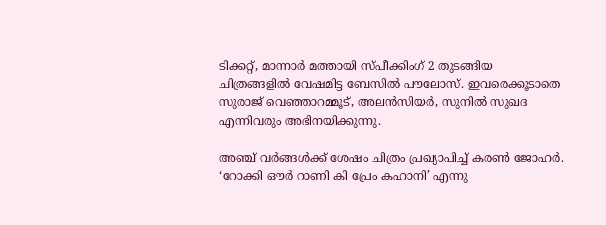ടിക്കറ്റ്, മാന്നാര്‍ മത്തായി സ്പീക്കിംഗ് 2 തുടങ്ങിയ ചിത്രങ്ങളില്‍ വേഷമിട്ട ബേസില്‍ പൗലോസ്. ഇവരെക്കൂടാതെ സുരാജ് വെഞ്ഞാറമ്മൂട്, അലന്‍സിയര്‍, സുനില്‍ സുഖദ എന്നിവരും അഭിനയിക്കുന്നു.

അഞ്ച് വര്‍ങ്ങള്‍ക്ക് ശേഷം ചിത്രം പ്രഖ്യാപിച്ച് കരണ്‍ ജോഹര്‍. ‘റോക്കി ഔര്‍ റാണി കി പ്രേം കഹാനി’ എന്നു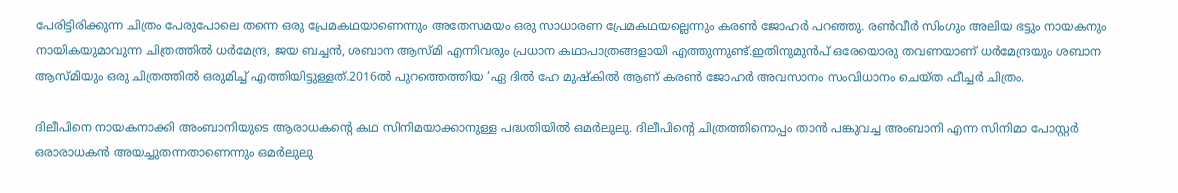പേരിട്ടിരിക്കുന്ന ചിത്രം പേരുപോലെ തന്നെ ഒരു പ്രേമകഥയാണെന്നും അതേസമയം ഒരു സാധാരണ പ്രേമകഥയല്ലെന്നും കരണ്‍ ജോഹര്‍ പറഞ്ഞു. രണ്‍വീര്‍ സിംഗും അലിയ ഭട്ടും നായകനും നായികയുമാവുന്ന ചിത്രത്തില്‍ ധര്‍മേന്ദ്ര, ജയ ബച്ചന്‍, ശബാന ആസ്മി എന്നിവരും പ്രധാന കഥാപാത്രങ്ങളായി എത്തുന്നുണ്ട്.ഇതിനുമുന്‍പ് ഒരേയൊരു തവണയാണ് ധര്‍മേന്ദ്രയും ശബാന ആസ്മിയും ഒരു ചിത്രത്തില്‍ ഒരുമിച്ച് എത്തിയിട്ടുള്ളത്.2016ല്‍ പുറത്തെത്തിയ ‘ഏ ദില്‍ ഹേ മുഷ്‌കില്‍ ആണ് കരണ്‍ ജോഹര്‍ അവസാനം സംവിധാനം ചെയ്ത ഫീച്ചര്‍ ചിത്രം.

ദിലീപിനെ നായകനാക്കി അംബാനിയുടെ ആരാധകന്റെ കഥ സിനിമയാക്കാനുള്ള പദ്ധതിയില്‍ ഒമര്‍ലുലു. ദിലീപിന്റെ ചിത്രത്തിനൊപ്പം താന്‍ പങ്കുവച്ച അംബാനി എന്ന സിനിമാ പോസ്റ്റര്‍ ഒരാരാധകന്‍ അയച്ചുതന്നതാണെന്നും ഒമര്‍ലുലു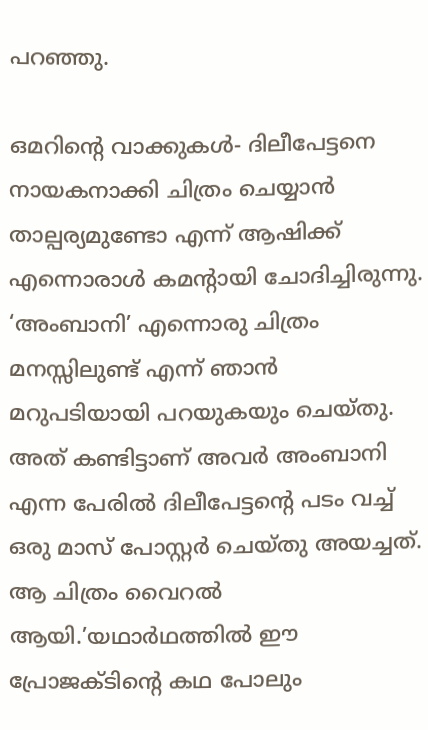പറഞ്ഞു.

ഒമറിന്റെ വാക്കുകള്‍- ദിലീപേട്ടനെ നായകനാക്കി ചിത്രം ചെയ്യാന്‍ താല്പര്യമുണ്ടോ എന്ന് ആഷിക്ക് എന്നൊരാള്‍ കമന്റായി ചോദിച്ചിരുന്നു. ‘അംബാനി’ എന്നൊരു ചിത്രം മനസ്സിലുണ്ട് എന്ന് ഞാന്‍ മറുപടിയായി പറയുകയും ചെയ്തു. അത് കണ്ടിട്ടാണ് അവര്‍ അംബാനി എന്ന പേരില്‍ ദിലീപേട്ടന്റെ പടം വച്ച് ഒരു മാസ് പോസ്റ്റര്‍ ചെയ്തു അയച്ചത്. ആ ചിത്രം വൈറല്‍ ആയി.’യഥാര്‍ഥത്തില്‍ ഈ പ്രോജക്ടിന്റെ കഥ പോലും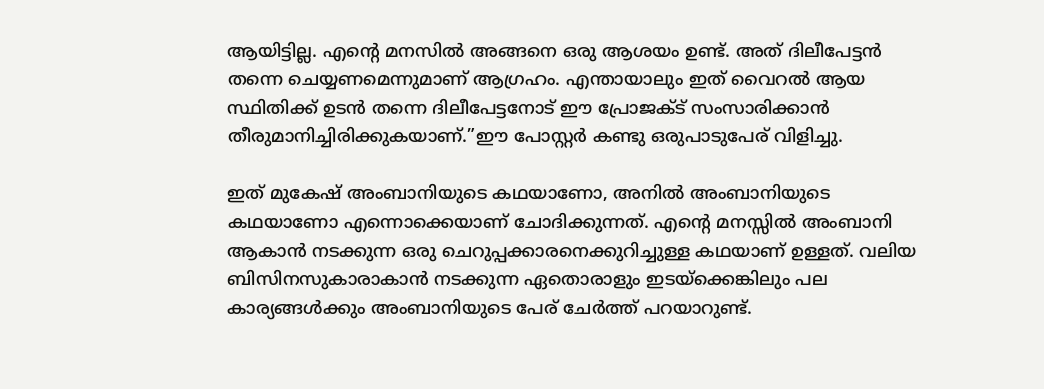ആയിട്ടില്ല. എന്റെ മനസില്‍ അങ്ങനെ ഒരു ആശയം ഉണ്ട്. അത് ദിലീപേട്ടന്‍ തന്നെ ചെയ്യണമെന്നുമാണ് ആഗ്രഹം. എന്തായാലും ഇത് വൈറല്‍ ആയ സ്ഥിതിക്ക് ഉടന്‍ തന്നെ ദിലീപേട്ടനോട് ഈ പ്രോജക്ട് സംസാരിക്കാന്‍ തീരുമാനിച്ചിരിക്കുകയാണ്.”ഈ പോസ്റ്റര്‍ കണ്ടു ഒരുപാടുപേര് വിളിച്ചു.

ഇത് മുകേഷ് അംബാനിയുടെ കഥയാണോ, അനില്‍ അംബാനിയുടെ കഥയാണോ എന്നൊക്കെയാണ് ചോദിക്കുന്നത്. എന്റെ മനസ്സില്‍ അംബാനി ആകാന്‍ നടക്കുന്ന ഒരു ചെറുപ്പക്കാരനെക്കുറിച്ചുള്ള കഥയാണ് ഉള്ളത്. വലിയ ബിസിനസുകാരാകാന്‍ നടക്കുന്ന ഏതൊരാളും ഇടയ്‌ക്കെങ്കിലും പല കാര്യങ്ങള്‍ക്കും അംബാനിയുടെ പേര് ചേര്‍ത്ത് പറയാറുണ്ട്.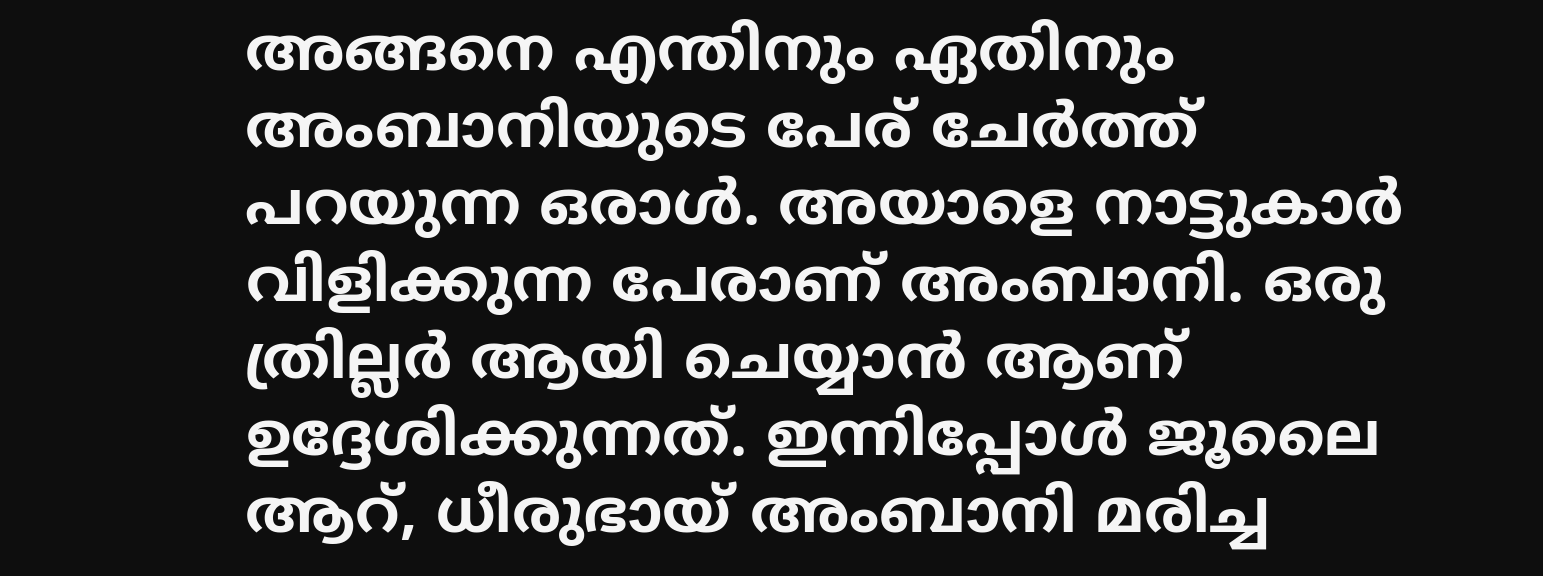അങ്ങനെ എന്തിനും ഏതിനും അംബാനിയുടെ പേര് ചേര്‍ത്ത് പറയുന്ന ഒരാള്‍. അയാളെ നാട്ടുകാര്‍ വിളിക്കുന്ന പേരാണ് അംബാനി. ഒരു ത്രില്ലര്‍ ആയി ചെയ്യാന്‍ ആണ് ഉദ്ദേശിക്കുന്നത്. ഇന്നിപ്പോള്‍ ജൂലൈ ആറ്, ധീരുഭായ് അംബാനി മരിച്ച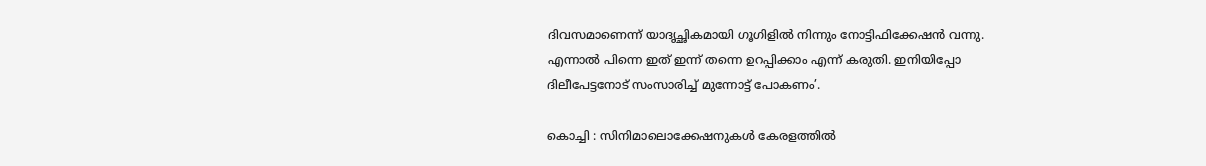ദിവസമാണെന്ന് യാദൃച്ഛികമായി ഗൂഗിളില്‍ നിന്നും നോട്ടിഫിക്കേഷന്‍ വന്നു. എന്നാല്‍ പിന്നെ ഇത് ഇന്ന് തന്നെ ഉറപ്പിക്കാം എന്ന് കരുതി. ഇനിയിപ്പോ ദിലീപേട്ടനോട് സംസാരിച്ച് മുന്നോട്ട് പോകണം’.

കൊച്ചി : സിനിമാലൊക്കേഷനുകള്‍ കേരളത്തില്‍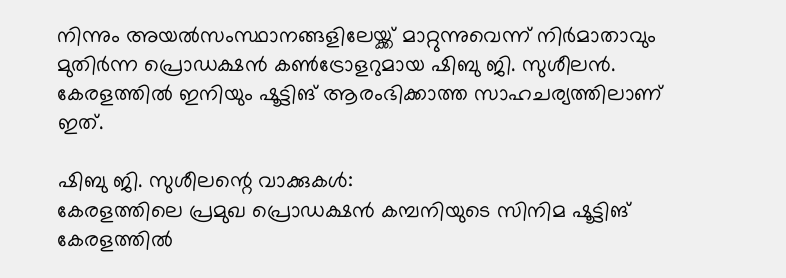നിന്നും അയല്‍സംസ്ഥാനങ്ങളിലേയ്ക്ക് മാറ്റുന്നുവെന്ന് നിര്‍മാതാവും മുതിര്‍ന്ന പ്രൊഡക്ഷന്‍ കണ്‍ട്രോളറുമായ ഷിബു ജി. സുശീലന്‍. കേരളത്തില്‍ ഇനിയും ഷൂട്ടിങ് ആരംഭിക്കാത്ത സാഹചര്യത്തിലാണ് ഇത്.

ഷിബു ജി. സുശീലന്റെ വാക്കുകള്‍:
കേരളത്തിലെ പ്രമുഖ പ്രൊഡക്ഷന്‍ കമ്പനിയുടെ സിനിമ ഷൂട്ടിങ് കേരളത്തില്‍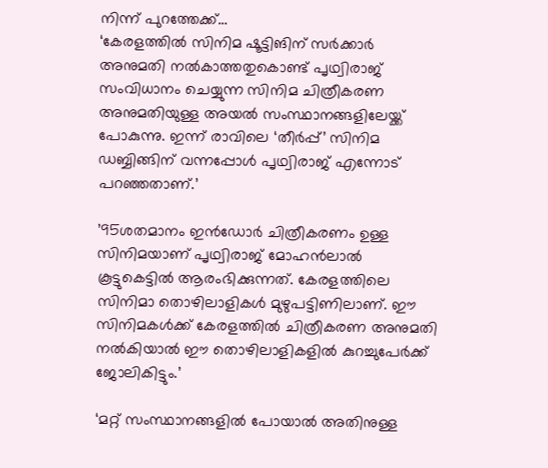നിന്ന് പുറത്തേക്ക്…
‘കേരളത്തില്‍ സിനിമ ഷൂട്ടിങിന് സര്‍ക്കാര്‍ അനുമതി നല്‍കാത്തതുകൊണ്ട് പൃഥ്വിരാജ് സംവിധാനം ചെയ്യുന്ന സിനിമ ചിത്രീകരണ അനുമതിയുള്ള അയല്‍ സംസ്ഥാനങ്ങളിലേയ്ക്ക് പോകുന്നു. ഇന്ന് രാവിലെ ‘തീര്‍പ്പ്’ സിനിമ ഡബ്ബിങ്ങിന് വന്നപ്പോള്‍ പൃഥ്വിരാജ് എന്നോട് പറഞ്ഞതാണ്.’

’95ശതമാനം ഇന്‍ഡോര്‍ ചിത്രീകരണം ഉള്ള സിനിമയാണ് പൃഥ്വിരാജ് മോഹന്‍ലാല്‍ കൂട്ടുകെട്ടില്‍ ആരംഭിക്കുന്നത്. കേരളത്തിലെ സിനിമാ തൊഴിലാളികള്‍ മുഴുപട്ടിണിലാണ്. ഈ സിനിമകള്‍ക്ക് കേരളത്തില്‍ ചിത്രീകരണ അനുമതി നല്‍കിയാല്‍ ഈ തൊഴിലാളികളില്‍ കുറച്ചുപേര്‍ക്ക് ജോലികിട്ടും.’

‘മറ്റ് സംസ്ഥാനങ്ങളില്‍ പോയാല്‍ അതിനുള്ള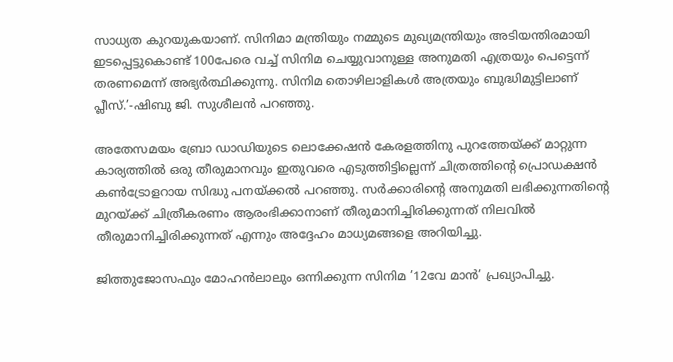സാധ്യത കുറയുകയാണ്. സിനിമാ മന്ത്രിയും നമ്മുടെ മുഖ്യമന്ത്രിയും അടിയന്തിരമായി ഇടപ്പെട്ടുകൊണ്ട് 100പേരെ വച്ച് സിനിമ ചെയ്യുവാനുള്ള അനുമതി എത്രയും പെട്ടെന്ന് തരണമെന്ന് അഭ്യര്‍ത്ഥിക്കുന്നു. സിനിമ തൊഴിലാളികള്‍ അത്രയും ബുദ്ധിമുട്ടിലാണ് പ്ലീസ്.’-ഷിബു ജി. സുശീലന്‍ പറഞ്ഞു.

അതേസമയം ബ്രോ ഡാഡിയുടെ ലൊക്കേഷന്‍ കേരളത്തിനു പുറത്തേയ്ക്ക് മാറ്റുന്ന കാര്യത്തില്‍ ഒരു തീരുമാനവും ഇതുവരെ എടുത്തിട്ടില്ലെന്ന് ചിത്രത്തിന്റെ പ്രൊഡക്ഷന്‍ കണ്‍ട്രോളറായ സിദ്ധു പനയ്ക്കല്‍ പറഞ്ഞു. സര്‍ക്കാരിന്റെ അനുമതി ലഭിക്കുന്നതിന്റെ മുറയ്ക്ക് ചിത്രീകരണം ആരംഭിക്കാനാണ് തീരുമാനിച്ചിരിക്കുന്നത് നിലവില്‍ തീരുമാനിച്ചിരിക്കുന്നത് എന്നും അദ്ദേഹം മാധ്യമങ്ങളെ അറിയിച്ചു.

ജിത്തുജോസഫും മോഹന്‍ലാലും ഒന്നിക്കുന്ന സിനിമ ’12വേ മാന്‍’ പ്രഖ്യാപിച്ചു.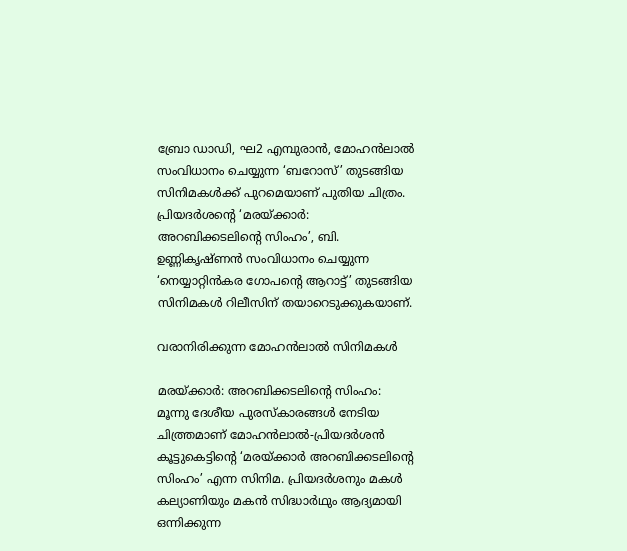ബ്രോ ഡാഡി, ഘ2 എമ്പുരാന്‍, മോഹന്‍ലാല്‍ സംവിധാനം ചെയ്യുന്ന ‘ബറോസ്’ തുടങ്ങിയ സിനിമകള്‍ക്ക് പുറമെയാണ് പുതിയ ചിത്രം. പ്രിയദര്‍ശന്റെ ‘മരയ്ക്കാര്‍: അറബിക്കടലിന്റെ സിംഹം’, ബി. ഉണ്ണികൃഷ്ണന്‍ സംവിധാനം ചെയ്യുന്ന ‘നെയ്യാറ്റിന്‍കര ഗോപന്റെ ആറാട്ട്’ തുടങ്ങിയ സിനിമകള്‍ റിലീസിന് തയാറെടുക്കുകയാണ്.

വരാനിരിക്കുന്ന മോഹന്‍ലാല്‍ സിനിമകള്‍

മരയ്ക്കാര്‍: അറബിക്കടലിന്റെ സിംഹം: മൂന്നു ദേശീയ പുരസ്‌കാരങ്ങള്‍ നേടിയ ചിത്ത്രമാണ് മോഹന്‍ലാല്‍-പ്രിയദര്‍ശന്‍ കൂട്ടുകെട്ടിന്റെ ‘മരയ്ക്കാര്‍ അറബിക്കടലിന്റെ സിംഹം’ എന്ന സിനിമ. പ്രിയദര്‍ശനും മകള്‍ കല്യാണിയും മകന്‍ സിദ്ധാര്‍ഥും ആദ്യമായി ഒന്നിക്കുന്ന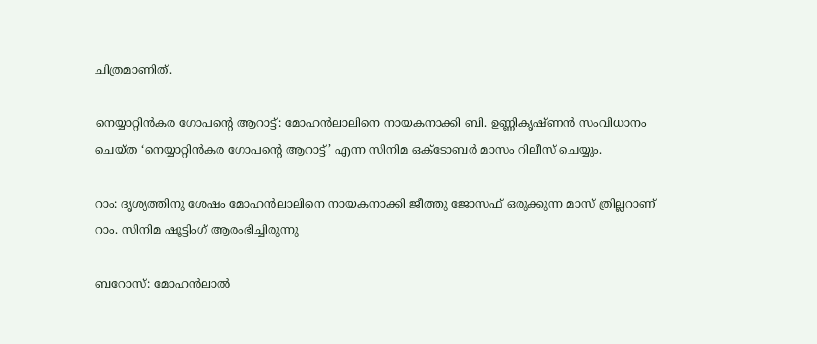ചിത്രമാണിത്.

നെയ്യാറ്റിന്‍കര ഗോപന്റെ ആറാട്ട്: മോഹന്‍ലാലിനെ നായകനാക്കി ബി. ഉണ്ണികൃഷ്ണന്‍ സംവിധാനം ചെയ്ത ‘നെയ്യാറ്റിന്‍കര ഗോപന്റെ ആറാട്ട്’ എന്ന സിനിമ ഒക്ടോബര്‍ മാസം റിലീസ് ചെയ്യും.

റാം: ദൃശ്യത്തിനു ശേഷം മോഹന്‍ലാലിനെ നായകനാക്കി ജീത്തു ജോസഫ് ഒരുക്കുന്ന മാസ് ത്രില്ലറാണ് റാം. സിനിമ ഷൂട്ടിംഗ് ആരംഭിച്ചിരുന്നു

ബറോസ്: മോഹന്‍ലാല്‍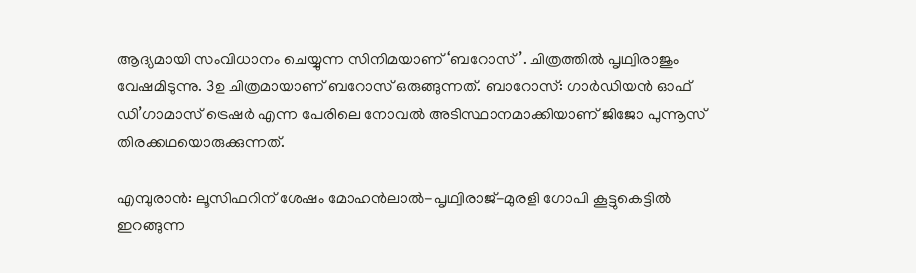ആദ്യമായി സംവിധാനം ചെയ്യുന്ന സിനിമയാണ് ‘ബറോസ്’. ചിത്രത്തില്‍ പൃഥ്വിരാജും വേഷമിടുന്നു. 3ഉ ചിത്രമായാണ് ബറോസ് ഒരുങ്ങുന്നത്. ബാറോസ്: ഗാര്‍ഡിയന്‍ ഓഫ് ഡി’ഗാമാസ് ട്രെഷര്‍ എന്ന പേരിലെ നോവല്‍ അടിസ്ഥാനമാക്കിയാണ് ജിജോ പുന്നൂസ് തിരക്കഥയൊരുക്കുന്നത്.

എമ്പുരാന്‍: ലൂസിഫറിന് ശേഷം മോഹന്‍ലാല്‍-പൃഥ്വിരാജ്-മുരളി ഗോപി കൂട്ടുകെട്ടില്‍ ഇറങ്ങുന്ന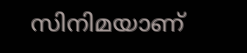സിനിമയാണ്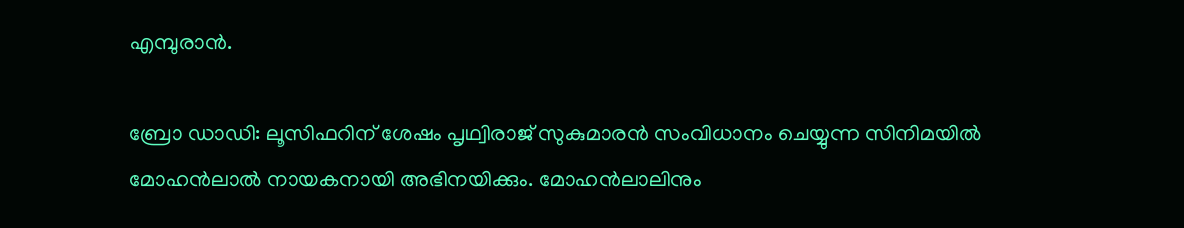എമ്പുരാന്‍.

ബ്രോ ഡാഡി: ലൂസിഫറിന് ശേഷം പൃഥ്വിരാജ് സുകുമാരന്‍ സംവിധാനം ചെയ്യുന്ന സിനിമയില്‍ മോഹന്‍ലാല്‍ നായകനായി അഭിനയിക്കും. മോഹന്‍ലാലിനും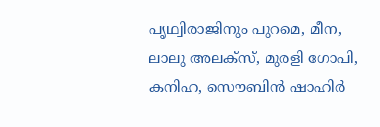പൃഥ്വിരാജിനും പുറമെ, മീന, ലാലു അലക്‌സ്, മുരളി ഗോപി, കനിഹ, സൌബിന്‍ ഷാഹിര്‍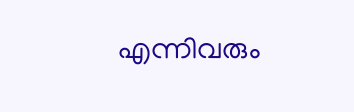എന്നിവരും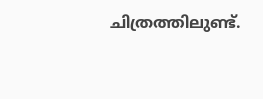ചിത്രത്തിലുണ്ട്.